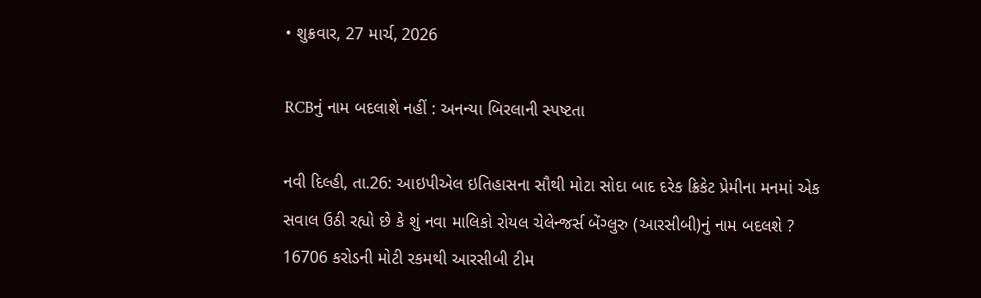• શુક્રવાર, 27 માર્ચ, 2026

RCBનું નામ બદલાશે નહીં : અનન્યા બિરલાની સ્પષ્ટતા

નવી દિલ્હી, તા.26: આઇપીએલ ઇતિહાસના સૌથી મોટા સોદા બાદ દરેક ક્રિકેટ પ્રેમીના મનમાં એક સવાલ ઉઠી રહ્યો છે કે શું નવા માલિકો રોયલ ચેલેન્જર્સ બેંગ્લુરુ (આરસીબી)નું નામ બદલશે ? 16706 કરોડની મોટી રકમથી આરસીબી ટીમ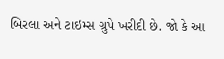બિરલા અને ટાઇમ્સ ગ્રુપે ખરીદી છે. જો કે આ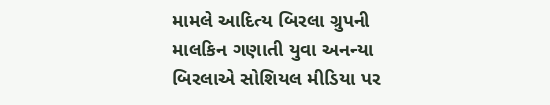મામલે આદિત્ય બિરલા ગ્રુપની માલકિન ગણાતી યુવા અનન્યા બિરલાએ સોશિયલ મીડિયા પર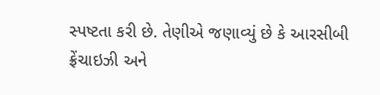સ્પષ્ટતા કરી છે. તેણીએ જણાવ્યું છે કે આરસીબી ફ્રેંચાઇઝી અને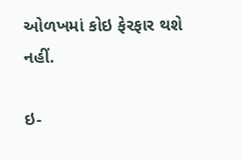ઓળખમાં કોઇ ફેરફાર થશે નહીં.

ઇ-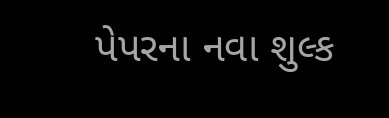પેપરના નવા શુલ્ક